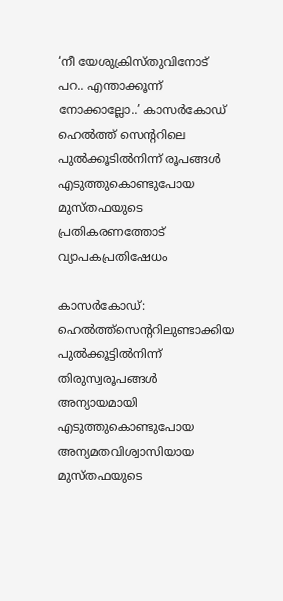‘നീ യേശുക്രിസ്തുവിനോട് പറ.. എന്താക്കൂന്ന് നോക്കാല്ലോ..’ കാസര്‍കോഡ് ഹെല്‍ത്ത് സെന്ററിലെ പുല്‍ക്കൂടില്‍നിന്ന് രൂപങ്ങള്‍ എടുത്തുകൊണ്ടുപോയ മുസ്തഫയുടെ പ്രതികരണത്തോട് വ്യാപകപ്രതിഷേധം

കാസര്‍കോഡ്: ഹെല്‍ത്ത്‌സെന്ററിലുണ്ടാക്കിയ പുല്‍ക്കൂട്ടില്‍നിന്ന് തിരുസ്വരൂപങ്ങള്‍ അന്യായമായി എടുത്തുകൊണ്ടുപോയ അന്യമതവിശ്വാസിയായ മുസ്തഫയുടെ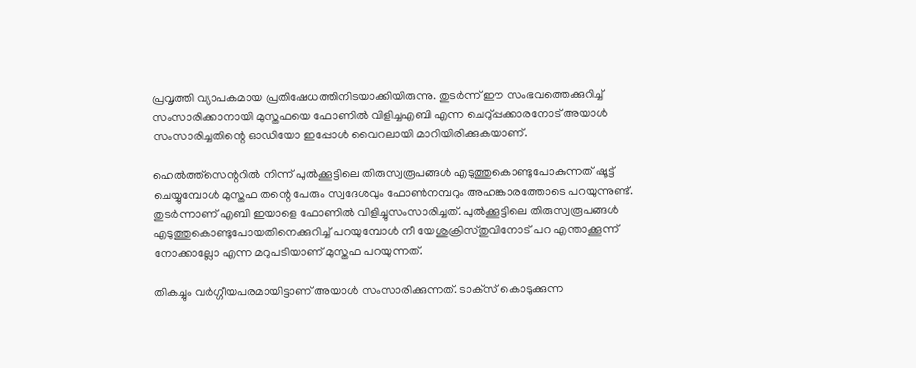പ്രവൃത്തി വ്യാപകമായ പ്രതിഷേധത്തിനിടയാക്കിയിരുന്നു. തുടര്‍ന്ന് ഈ സംഭവത്തെക്കുറിച്ച് സംസാരിക്കാനായി മുസ്തഫയെ ഫോണില്‍ വിളിച്ചഎബി എന്ന ചെറു്പ്പക്കാരനോട് അയാള്‍ സംസാരിച്ചതിന്റെ ഓഡിയോ ഇപ്പോള്‍ വൈറലായി മാറിയിരിക്കുകയാണ്.

ഹെല്‍ത്ത്‌സെന്ററില്‍ നിന്ന് പുല്‍ക്കൂട്ടിലെ തിരുസ്വരൂപങ്ങള്‍ എടുത്തുകൊണ്ടുപോകുന്നത് ഷൂട്ട് ചെയ്യുമ്പോള്‍ മുസ്തഫ തന്റെ പേരും സ്വദേശവും ഫോണ്‍നമ്പറും അഹങ്കാരത്തോടെ പറയുന്നുണ്ട്. തുടര്‍ന്നാണ് എബി ഇയാളെ ഫോണില്‍ വിളിച്ചുസംസാരിച്ചത്. പുല്‍ക്കൂട്ടിലെ തിരുസ്വരൂപങ്ങള്‍ എടുത്തുകൊണ്ടുപോയതിനെക്കുറിച്ച് പറയുമ്പോള്‍ നീ യേശുക്രിസ്തുവിനോട് പറ എന്താക്കൂന്ന് നോക്കാല്ലോ എന്ന മറുപടിയാണ് മുസ്തഫ പറയുന്നത്.

തികച്ചും വര്‍ഗ്ഗീയപരമായിട്ടാണ് അയാള്‍ സംസാരിക്കുന്നത്. ടാക്‌സ് കൊടുക്കുന്ന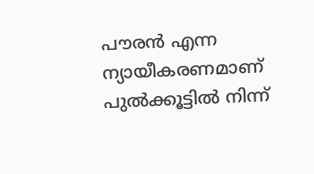പൗരന്‍ എന്ന ന്യായീകരണമാണ് പുല്‍ക്കൂട്ടില്‍ നിന്ന്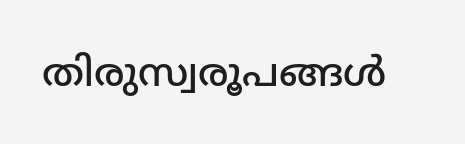തിരുസ്വരൂപങ്ങള്‍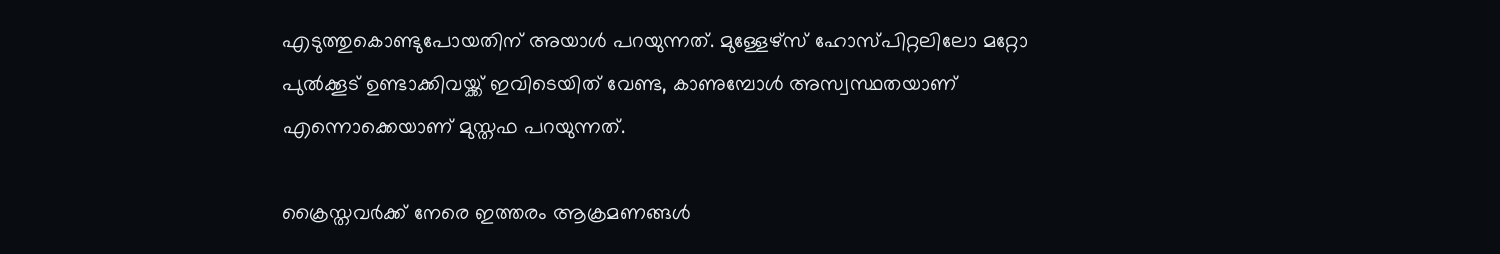എടുത്തുകൊണ്ടുപോയതിന് അയാള്‍ പറയുന്നത്. മുള്ളേഴ്‌സ് ഹോസ്പിറ്റലിലോ മറ്റോ പുല്‍ക്കൂട് ഉണ്ടാക്കിവയ്ക്ക് ഇവിടെയിത് വേണ്ട, കാണുമ്പോള്‍ അസ്വസ്ഥതയാണ് എന്നൊക്കെയാണ് മുസ്തഫ പറയുന്നത്.

ക്രൈസ്തവര്‍ക്ക് നേരെ ഇത്തരം ആക്രമണങ്ങള്‍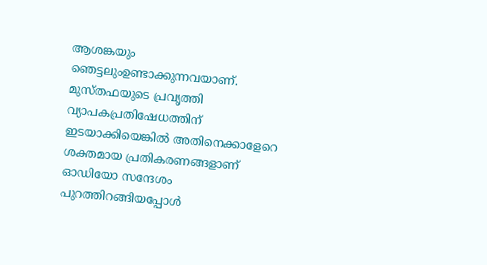ആശങ്കയും ഞെട്ടലുംഉണ്ടാക്കുന്നവയാണ്. മുസ്തഫയുടെ പ്രവൃത്തി വ്യാപകപ്രതിഷേധത്തിന് ഇടയാക്കിയെങ്കില്‍ അതിനെക്കാളേറെ ശക്തമായ പ്രതികരണങ്ങളാണ് ഓഡിയോ സന്ദേശം പുറത്തിറങ്ങിയപ്പോള്‍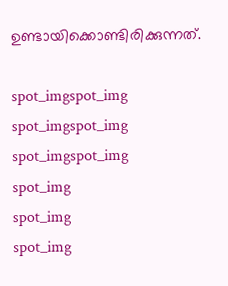ഉണ്ടായിക്കൊണ്ടിരിക്കുന്നത്.

spot_imgspot_img
spot_imgspot_img
spot_imgspot_img
spot_img
spot_img
spot_img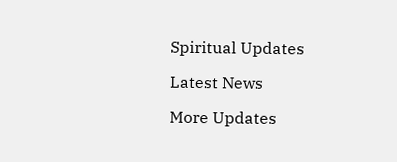Spiritual Updates

Latest News

More Updates